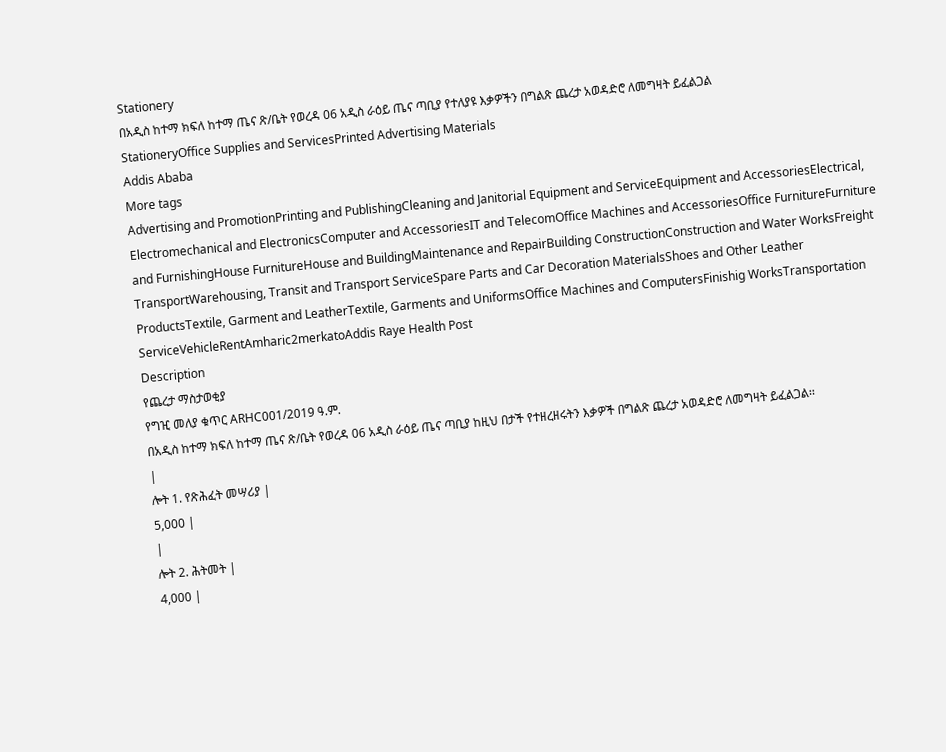Stationery
በአዲስ ከተማ ክፍለ ከተማ ጤና ጽ/ቤት የወረዳ 06 አዲስ ራዕይ ጤና ጣቢያ የተለያዩ እቃዎችን በግልጽ ጨረታ አወዳድሮ ለመግዛት ይፈልጋል
StationeryOffice Supplies and ServicesPrinted Advertising Materials
Addis Ababa
More tags
Advertising and PromotionPrinting and PublishingCleaning and Janitorial Equipment and ServiceEquipment and AccessoriesElectrical, Electromechanical and ElectronicsComputer and AccessoriesIT and TelecomOffice Machines and AccessoriesOffice FurnitureFurniture and FurnishingHouse FurnitureHouse and BuildingMaintenance and RepairBuilding ConstructionConstruction and Water WorksFreight TransportWarehousing, Transit and Transport ServiceSpare Parts and Car Decoration MaterialsShoes and Other Leather ProductsTextile, Garment and LeatherTextile, Garments and UniformsOffice Machines and ComputersFinishig WorksTransportation ServiceVehicleRentAmharic2merkatoAddis Raye Health Post
Description
የጨረታ ማስታወቂያ
የግዢ መለያ ቁጥር ARHC001/2019 ዓ.ም.
በአዲስ ከተማ ክፍለ ከተማ ጤና ጽ/ቤት የወረዳ 06 አዲስ ራዕይ ጤና ጣቢያ ከዚህ በታች የተዘረዘሩትን እቃዎች በግልጽ ጨረታ አወዳድሮ ለመግዛት ይፈልጋል፡፡
|
ሎት 1. የጽሕፈት መሣሪያ |
5,000 |
|
ሎት 2. ሕትመት |
4,000 |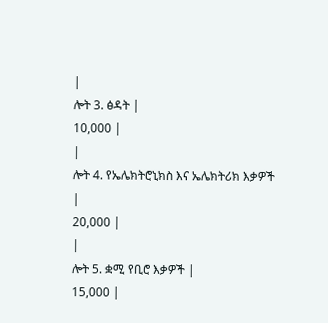|
ሎት 3. ፅዳት |
10,000 |
|
ሎት 4. የኤሌክትሮኒክስ እና ኤሌክትሪክ እቃዎች |
20,000 |
|
ሎት 5. ቋሚ የቢሮ እቃዎች |
15,000 |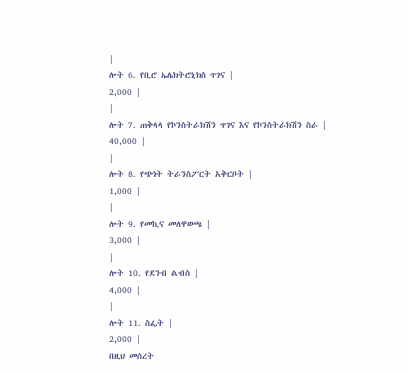|
ሎት 6. የቢሮ ኤሌክትሮኒክስ ጥገና |
2,000 |
|
ሎት 7. ጠቅላላ የኮንስትራክሽን ጥገና እና የኮንስትራክሽን ስራ |
40,000 |
|
ሎት 8. የጭነት ትራንስፖርት አቅርቦት |
1,000 |
|
ሎት 9. የመኪና መለዋወጫ |
3,000 |
|
ሎት 10. የደንብ ልብስ |
4,000 |
|
ሎት 11. ስፌት |
2,000 |
በዚህ መሰረት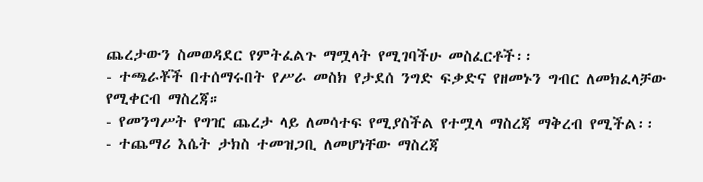ጨረታውን ስመወዳደር የምትፈልጉ ማሟላት የሚገባችሁ መስፈርቶች፡፡
- ተጫራቾች በተሰማሩበት የሥራ መስክ የታደሰ ንግድ ፍቃድና የዘመኑን ግብር ለመክፈላቻው የሚቀርብ ማስረጃ።
- የመንግሥት የግዢ ጨረታ ላይ ለመሳተፍ የሚያስችል የተሟላ ማስረጃ ማቅረብ የሚችል፡፡
- ተጨማሪ እሴት ታክስ ተመዝጋቢ ለመሆነቸው ማስረጃ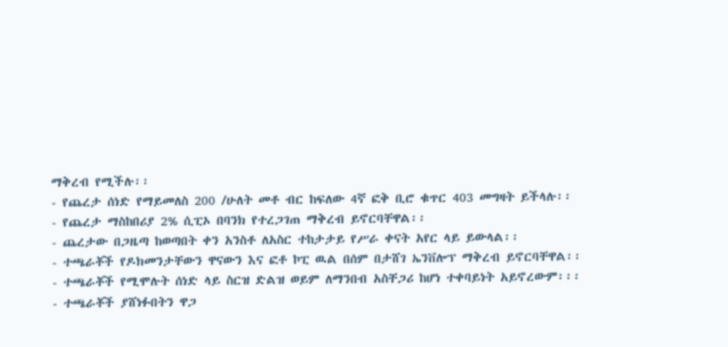ማቅረብ የሚችሉ፡፡
- የጨረታ ሰነድ የማይመለስ 200 /ሁለት መቶ ብር ከፍለው 4ኛ ፎቅ ቢሮ ቁጥር 403 መግዛት ይችላሉ፡፡
- የጨረታ ማስከበሪያ 2% ሲፒኦ በባንክ የተረጋገጠ ማቅረብ ይኖርባቸዋል፡፡
- ጨረታው በጋዜጣ ከወጣበት ቀን አንስቶ ለአስር ተከታታይ የሥራ ቀናት አየር ላይ ይውላል፡፡
- ተጫራቾች የዶክመንታቸውን ዋናውን እና ፎቶ ኮፒ ዉል በሰም በታሸገ ኤንቨሎፕ ማቅረብ ይኖርባቸዋል፡፡
- ተጫራቾች የሚሞሉት ሰነድ ላይ ስርዝ ድልዝ ወይም ለማንበብ አስቸጋሪ ከሆነ ተቀባይነት አይኖረውም፡፡፡
- ተጫራቾች ያሸነፉበትን ዋጋ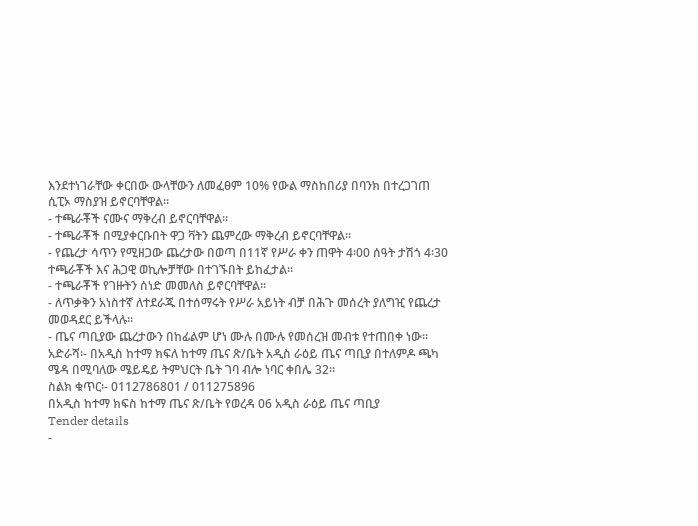እንደተነገራቸው ቀርበው ውላቸውን ለመፈፀም 10% የውል ማስከበሪያ በባንክ በተረጋገጠ ሲፒኦ ማስያዝ ይኖርባቸዋል፡፡
- ተጫራቾች ናሙና ማቅረብ ይኖርባቸዋል፡፡
- ተጫራቾች በሚያቀርቡበት ዋጋ ቫትን ጨምረው ማቅረብ ይኖርባቸዋል፡፡
- የጨረታ ሳጥን የሚዘጋው ጨረታው በወጣ በ11ኛ የሥራ ቀን ጠዋት 4፡00 ሰዓት ታሽጎ 4፡30 ተጫራቾች እና ሕጋዊ ወኪሎቻቸው በተገኙበት ይከፈታል፡፡
- ተጫራቾች የገዙትን ሰነድ መመለስ ይኖርባቸዋል፡፡
- ለጥቃቅን አነስተኛ ለተደራጁ በተሰማሩት የሥራ አይነት ብቻ በሕጉ መሰረት ያለግዢ የጨረታ መወዳደር ይችላሉ፡፡
- ጤና ጣቢያው ጨረታውን በከፊልም ሆነ ሙሉ በሙሉ የመሰረዝ መብቱ የተጠበቀ ነው፡፡
አድራሻ፡- በአዲስ ከተማ ክፍለ ከተማ ጤና ጽ/ቤት አዲስ ራዕይ ጤና ጣቢያ በተለምዶ ጫካ
ሜዳ በሚባለው ሜይዴይ ትምህርት ቤት ገባ ብሎ ነባር ቀበሌ 32፡፡
ስልክ ቁጥር፡- 0112786801 / 011275896
በአዲስ ከተማ ክፍስ ከተማ ጤና ጽ/ቤት የወረዳ 06 አዲስ ራዕይ ጤና ጣቢያ
Tender details
-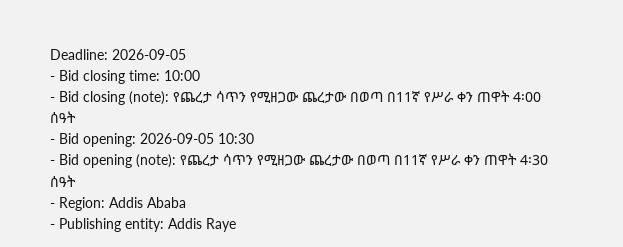Deadline: 2026-09-05
- Bid closing time: 10:00
- Bid closing (note): የጨረታ ሳጥን የሚዘጋው ጨረታው በወጣ በ11ኛ የሥራ ቀን ጠዋት 4፡00 ሰዓት
- Bid opening: 2026-09-05 10:30
- Bid opening (note): የጨረታ ሳጥን የሚዘጋው ጨረታው በወጣ በ11ኛ የሥራ ቀን ጠዋት 4፡30 ሰዓት
- Region: Addis Ababa
- Publishing entity: Addis Raye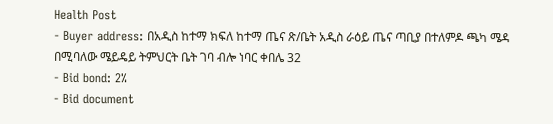Health Post
- Buyer address: በአዲስ ከተማ ክፍለ ከተማ ጤና ጽ/ቤት አዲስ ራዕይ ጤና ጣቢያ በተለምዶ ጫካ ሜዳ በሚባለው ሜይዴይ ትምህርት ቤት ገባ ብሎ ነባር ቀበሌ 32
- Bid bond: 2%
- Bid document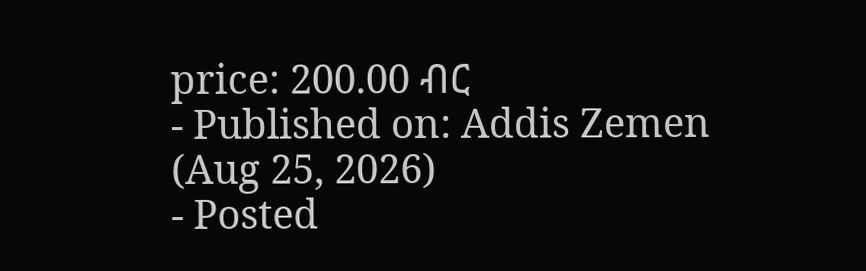price: 200.00 ብር
- Published on: Addis Zemen (Aug 25, 2026)
- Posted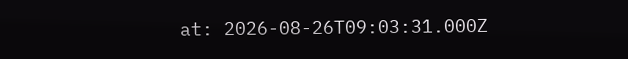at: 2026-08-26T09:03:31.000Z